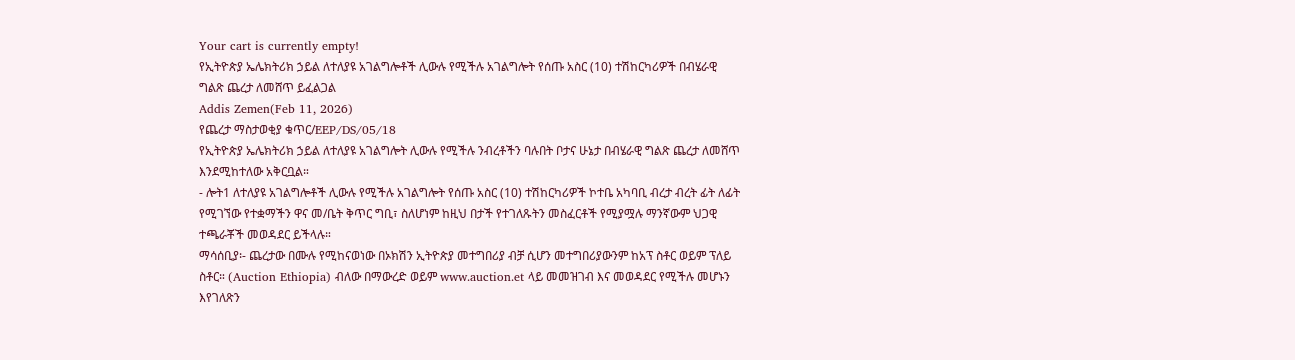Your cart is currently empty!
የኢትዮጵያ ኤሌክትሪክ ኃይል ለተለያዩ አገልግሎቶች ሊውሉ የሚችሉ አገልግሎት የሰጡ አስር (10) ተሽከርካሪዎች በብሄራዊ ግልጽ ጨረታ ለመሸጥ ይፈልጋል
Addis Zemen(Feb 11, 2026)
የጨረታ ማስታወቂያ ቁጥር/EEP/DS/05/18
የኢትዮጵያ ኤሌክትሪክ ኃይል ለተለያዩ አገልግሎት ሊውሉ የሚችሉ ንብረቶችን ባሉበት ቦታና ሁኔታ በብሄራዊ ግልጽ ጨረታ ለመሸጥ እንደሚከተለው አቅርቧል።
- ሎት1 ለተለያዩ አገልግሎቶች ሊውሉ የሚችሉ አገልግሎት የሰጡ አስር (10) ተሽከርካሪዎች ኮተቤ አካባቢ ብረታ ብረት ፊት ለፊት የሚገኘው የተቋማችን ዋና መ/ቤት ቅጥር ግቢ፣ ስለሆነም ከዚህ በታች የተገለጹትን መስፈርቶች የሚያሟሉ ማንኛውም ህጋዊ ተጫራቾች መወዳደር ይችላሉ።
ማሳሰቢያ፡- ጨረታው በሙሉ የሚከናወነው በኦክሽን ኢትዮጵያ መተግበሪያ ብቻ ሲሆን መተግበሪያውንም ከአፕ ስቶር ወይም ፕለይ ስቶር። (Auction Ethiopia) ብለው በማውረድ ወይም www.auction.et ላይ መመዝገብ እና መወዳደር የሚችሉ መሆኑን እየገለጽን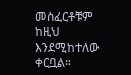መስፈርቶቹም ከዚህ እንደሚከተለው ቀርቧል።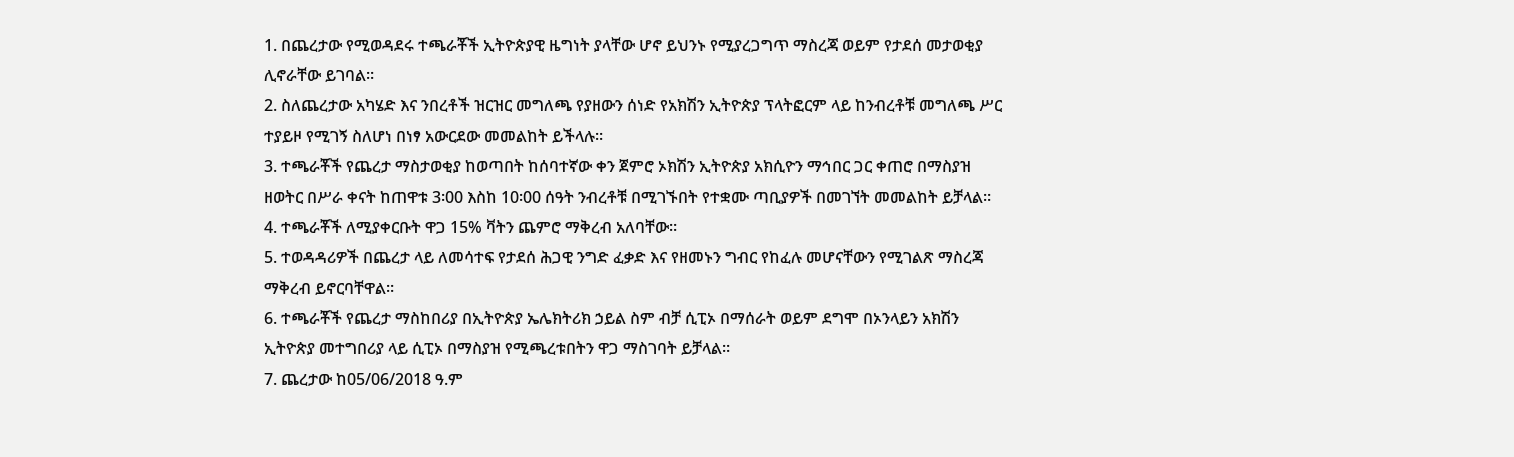1. በጨረታው የሚወዳደሩ ተጫራቾች ኢትዮጵያዊ ዜግነት ያላቸው ሆኖ ይህንኑ የሚያረጋግጥ ማስረጃ ወይም የታደሰ መታወቂያ ሊኖራቸው ይገባል።
2. ስለጨረታው አካሄድ እና ንበረቶች ዝርዝር መግለጫ የያዘውን ሰነድ የአክሽን ኢትዮጵያ ፕላትፎርም ላይ ከንብረቶቹ መግለጫ ሥር ተያይዞ የሚገኝ ስለሆነ በነፃ አውርደው መመልከት ይችላሉ።
3. ተጫራቾች የጨረታ ማስታወቂያ ከወጣበት ከሰባተኛው ቀን ጀምሮ ኦክሽን ኢትዮጵያ አክሲዮን ማኅበር ጋር ቀጠሮ በማስያዝ ዘወትር በሥራ ቀናት ከጠዋቱ 3፡00 እስከ 10፡00 ሰዓት ንብረቶቹ በሚገኙበት የተቋሙ ጣቢያዎች በመገኘት መመልከት ይቻላል።
4. ተጫራቾች ለሚያቀርቡት ዋጋ 15% ቫትን ጨምሮ ማቅረብ አለባቸው።
5. ተወዳዳሪዎች በጨረታ ላይ ለመሳተፍ የታደሰ ሕጋዊ ንግድ ፈቃድ እና የዘመኑን ግብር የከፈሉ መሆናቸውን የሚገልጽ ማስረጃ ማቅረብ ይኖርባቸዋል።
6. ተጫራቾች የጨረታ ማስከበሪያ በኢትዮጵያ ኤሌክትሪክ ኃይል ስም ብቻ ሲፒኦ በማሰራት ወይም ደግሞ በኦንላይን አክሽን ኢትዮጵያ መተግበሪያ ላይ ሲፒኦ በማስያዝ የሚጫረቱበትን ዋጋ ማስገባት ይቻላል።
7. ጨረታው ከ05/06/2018 ዓ.ም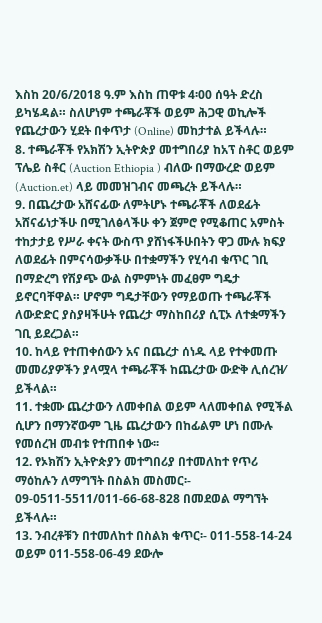እስከ 20/6/2018 ዓ.ም እስከ ጠዋቱ 4፡00 ሰዓት ድረስ ይካሄዳል። ስለሆነም ተጫራቾች ወይም ሕጋዊ ወኪሎች የጨረታውን ሂደት በቀጥታ (Online) መከታተል ይችላሉ።
8. ተጫራቾች የአክሽን ኢትዮጵያ መተግበሪያ ከአፕ ስቶር ወይም ፕሌይ ስቶር (Auction Ethiopia ) ብለው በማውረድ ወይም (Auction.et) ላይ መመዝገብና መጫረት ይችላሉ።
9. በጨረታው አሸናፊው ለምትሆኑ ተጫራቾች ለወደፊት አሸናፊነታችሁ በሚገለፅላችሁ ቀን ጀምሮ የሚቆጠር አምስት ተከታታይ የሥራ ቀናት ውስጥ ያሸነፋችሁበትን ዋጋ ሙሉ ክፍያ ለወደፊት በምናሳውቃችሁ በተቋማችን የሂሳብ ቁጥር ገቢ በማድረግ የሽያጭ ውል ስምምነት መፈፀም ግዴታ ይኖርባቸዋል። ሆኖም ግዴታቸውን የማይወጡ ተጫራቾች ለውድድር ያስያዛችሁት የጨረታ ማስከበሪያ ሲፒኦ ለተቋማችን ገቢ ይደረጋል።
10. ከላይ የተጠቀሰውን አና በጨረታ ሰነዱ ላይ የተቀመጡ መመሪያዎችን ያላሟላ ተጫራቾች ከጨረታው ውድቅ ሊሰረዝ⁄ ይችላል።
11. ተቋሙ ጨረታውን ለመቀበል ወይም ላለመቀበል የሚችል ሲሆን በማንኛውም ጊዜ ጨረታውን በከፊልም ሆነ በሙሉ የመሰረዝ መብቱ የተጠበቀ ነው፡፡
12. የኦክሽን ኢትዮጵያን መተግበሪያ በተመለከተ የጥሪ ማዕከሉን ለማግኘት በስልክ መስመር፡- 09-0511-5511/011-66-68-828 በመደወል ማግኘት ይችላሉ።
13. ንብረቶቹን በተመለከተ በስልክ ቁጥር፡- 011-558-14-24 ወይም 011-558-06-49 ደውሎ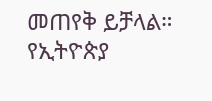መጠየቅ ይቻላል።
የኢትዮጵያ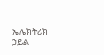ኤሌክትሪክ ኃይል